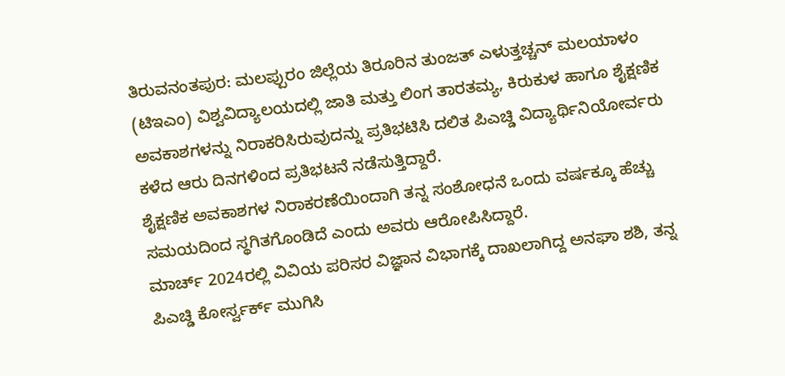ತಿರುವನಂತಪುರ: ಮಲಪ್ಪುರಂ ಜಿಲ್ಲೆಯ ತಿರೂರಿನ ತುಂಜತ್ ಎಳುತ್ತಚ್ಚನ್ ಮಲಯಾಳಂ (ಟಿಇಎಂ) ವಿಶ್ವವಿದ್ಯಾಲಯದಲ್ಲಿ ಜಾತಿ ಮತ್ತು ಲಿಂಗ ತಾರತಮ್ಯ, ಕಿರುಕುಳ ಹಾಗೂ ಶೈಕ್ಷಣಿಕ ಅವಕಾಶಗಳನ್ನು ನಿರಾಕರಿಸಿರುವುದನ್ನು ಪ್ರತಿಭಟಿಸಿ ದಲಿತ ಪಿಎಚ್ಡಿ ವಿದ್ಯಾರ್ಥಿನಿಯೋರ್ವರು ಕಳೆದ ಆರು ದಿನಗಳಿಂದ ಪ್ರತಿಭಟನೆ ನಡೆಸುತ್ತಿದ್ದಾರೆ.
ಶೈಕ್ಷಣಿಕ ಅವಕಾಶಗಳ ನಿರಾಕರಣೆಯಿಂದಾಗಿ ತನ್ನ ಸಂಶೋಧನೆ ಒಂದು ವರ್ಷಕ್ಕೂ ಹೆಚ್ಚು ಸಮಯದಿಂದ ಸ್ಥಗಿತಗೊಂಡಿದೆ ಎಂದು ಅವರು ಆರೋಪಿಸಿದ್ದಾರೆ.
ಮಾರ್ಚ್ 2024ರಲ್ಲಿ ವಿವಿಯ ಪರಿಸರ ವಿಜ್ಞಾನ ವಿಭಾಗಕ್ಕೆ ದಾಖಲಾಗಿದ್ದ ಅನಘಾ ಶಶಿ, ತನ್ನ ಪಿಎಚ್ಡಿ ಕೋರ್ಸ್ವರ್ಕ್ ಮುಗಿಸಿ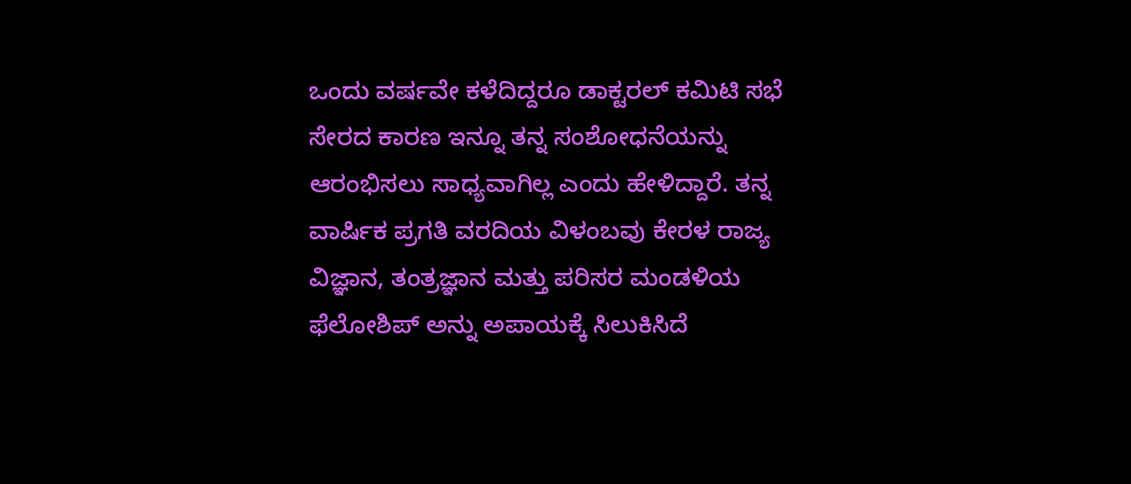ಒಂದು ವರ್ಷವೇ ಕಳೆದಿದ್ದರೂ ಡಾಕ್ಟರಲ್ ಕಮಿಟಿ ಸಭೆ ಸೇರದ ಕಾರಣ ಇನ್ನೂ ತನ್ನ ಸಂಶೋಧನೆಯನ್ನು ಆರಂಭಿಸಲು ಸಾಧ್ಯವಾಗಿಲ್ಲ ಎಂದು ಹೇಳಿದ್ದಾರೆ. ತನ್ನ ವಾರ್ಷಿಕ ಪ್ರಗತಿ ವರದಿಯ ವಿಳಂಬವು ಕೇರಳ ರಾಜ್ಯ ವಿಜ್ಞಾನ, ತಂತ್ರಜ್ಞಾನ ಮತ್ತು ಪರಿಸರ ಮಂಡಳಿಯ ಫೆಲೋಶಿಪ್ ಅನ್ನು ಅಪಾಯಕ್ಕೆ ಸಿಲುಕಿಸಿದೆ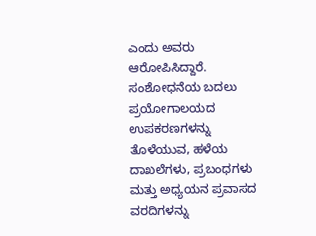ಎಂದು ಅವರು ಆರೋಪಿಸಿದ್ದಾರೆ.
ಸಂಶೋಧನೆಯ ಬದಲು ಪ್ರಯೋಗಾಲಯದ ಉಪಕರಣಗಳನ್ನು ತೊಳೆಯುವ, ಹಳೆಯ ದಾಖಲೆಗಳು, ಪ್ರಬಂಧಗಳು ಮತ್ತು ಅಧ್ಯಯನ ಪ್ರವಾಸದ ವರದಿಗಳನ್ನು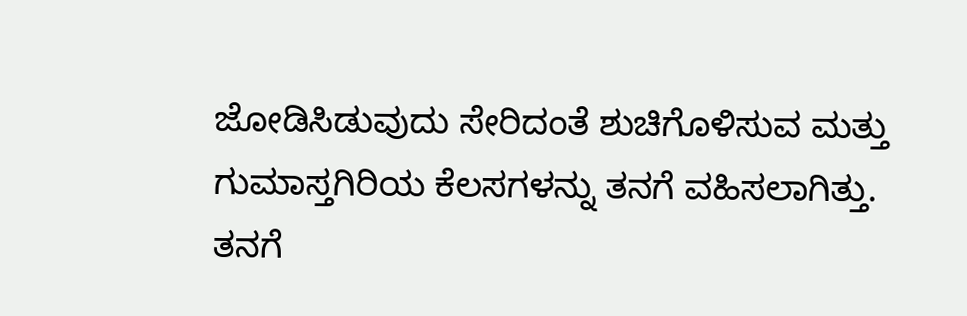ಜೋಡಿಸಿಡುವುದು ಸೇರಿದಂತೆ ಶುಚಿಗೊಳಿಸುವ ಮತ್ತು ಗುಮಾಸ್ತಗಿರಿಯ ಕೆಲಸಗಳನ್ನು ತನಗೆ ವಹಿಸಲಾಗಿತ್ತು. ತನಗೆ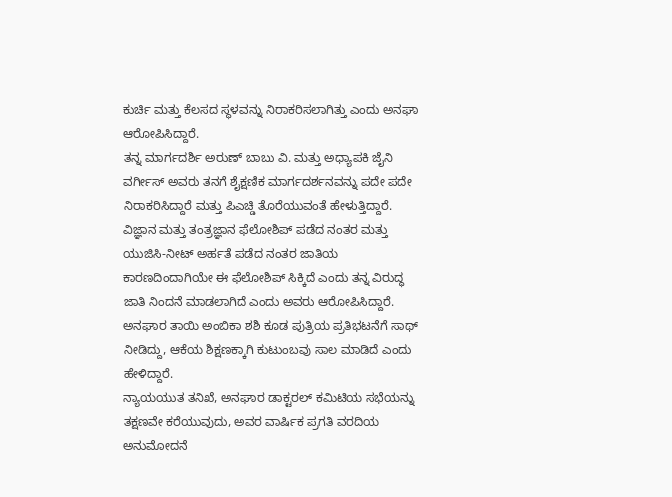ಕುರ್ಚಿ ಮತ್ತು ಕೆಲಸದ ಸ್ಥಳವನ್ನು ನಿರಾಕರಿಸಲಾಗಿತ್ತು ಎಂದು ಅನಘಾ ಆರೋಪಿಸಿದ್ದಾರೆ.
ತನ್ನ ಮಾರ್ಗದರ್ಶಿ ಅರುಣ್ ಬಾಬು ವಿ. ಮತ್ತು ಅಧ್ಯಾಪಕಿ ಜೈನಿ ವರ್ಗೀಸ್ ಅವರು ತನಗೆ ಶೈಕ್ಷಣಿಕ ಮಾರ್ಗದರ್ಶನವನ್ನು ಪದೇ ಪದೇ ನಿರಾಕರಿಸಿದ್ದಾರೆ ಮತ್ತು ಪಿಎಚ್ಡಿ ತೊರೆಯುವಂತೆ ಹೇಳುತ್ತಿದ್ದಾರೆ. ವಿಜ್ಞಾನ ಮತ್ತು ತಂತ್ರಜ್ಞಾನ ಫೆಲೋಶಿಪ್ ಪಡೆದ ನಂತರ ಮತ್ತು ಯುಜಿಸಿ-ನೀಟ್ ಅರ್ಹತೆ ಪಡೆದ ನಂತರ ಜಾತಿಯ ಕಾರಣದಿಂದಾಗಿಯೇ ಈ ಫೆಲೋಶಿಪ್ ಸಿಕ್ಕಿದೆ ಎಂದು ತನ್ನ ವಿರುದ್ಧ ಜಾತಿ ನಿಂದನೆ ಮಾಡಲಾಗಿದೆ ಎಂದು ಅವರು ಆರೋಪಿಸಿದ್ದಾರೆ.
ಅನಘಾರ ತಾಯಿ ಅಂಬಿಕಾ ಶಶಿ ಕೂಡ ಪುತ್ರಿಯ ಪ್ರತಿಭಟನೆಗೆ ಸಾಥ್ ನೀಡಿದ್ದು, ಆಕೆಯ ಶಿಕ್ಷಣಕ್ಕಾಗಿ ಕುಟುಂಬವು ಸಾಲ ಮಾಡಿದೆ ಎಂದು ಹೇಳಿದ್ದಾರೆ.
ನ್ಯಾಯಯುತ ತನಿಖೆ, ಅನಘಾರ ಡಾಕ್ಟರಲ್ ಕಮಿಟಿಯ ಸಭೆಯನ್ನು ತಕ್ಷಣವೇ ಕರೆಯುವುದು, ಅವರ ವಾರ್ಷಿಕ ಪ್ರಗತಿ ವರದಿಯ ಅನುಮೋದನೆ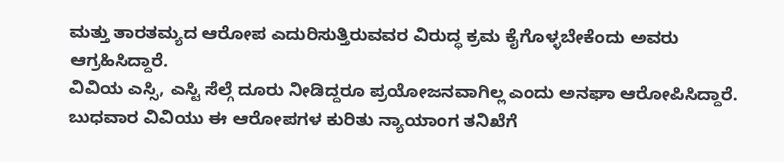ಮತ್ತು ತಾರತಮ್ಯದ ಆರೋಪ ಎದುರಿಸುತ್ತಿರುವವರ ವಿರುದ್ಧ ಕ್ರಮ ಕೈಗೊಳ್ಳಬೇಕೆಂದು ಅವರು ಆಗ್ರಹಿಸಿದ್ದಾರೆ.
ವಿವಿಯ ಎಸ್ಸಿ, ಎಸ್ಟಿ ಸೆಲ್ಗೆ ದೂರು ನೀಡಿದ್ದರೂ ಪ್ರಯೋಜನವಾಗಿಲ್ಲ ಎಂದು ಅನಘಾ ಆರೋಪಿಸಿದ್ದಾರೆ.
ಬುಧವಾರ ವಿವಿಯು ಈ ಆರೋಪಗಳ ಕುರಿತು ನ್ಯಾಯಾಂಗ ತನಿಖೆಗೆ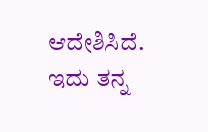ಆದೇಶಿಸಿದೆ. ಇದು ತನ್ನ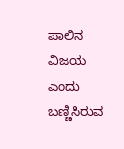ಪಾಲಿನ ವಿಜಯ ಎಂದು ಬಣ್ಣಿಸಿರುವ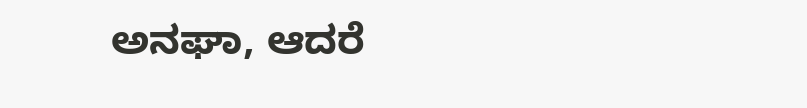ಅನಘಾ, ಆದರೆ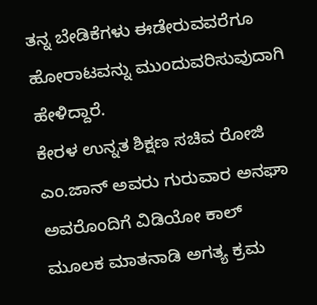ತನ್ನ ಬೇಡಿಕೆಗಳು ಈಡೇರುವವರೆಗೂ ಹೋರಾಟವನ್ನು ಮುಂದುವರಿಸುವುದಾಗಿ ಹೇಳಿದ್ದಾರೆ.
ಕೇರಳ ಉನ್ನತ ಶಿಕ್ಷಣ ಸಚಿವ ರೋಜಿ ಎಂ.ಜಾನ್ ಅವರು ಗುರುವಾರ ಅನಘಾ ಅವರೊಂದಿಗೆ ವಿಡಿಯೋ ಕಾಲ್ ಮೂಲಕ ಮಾತನಾಡಿ ಅಗತ್ಯ ಕ್ರಮ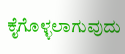ಕೈಗೊಳ್ಳಲಾಗುವುದು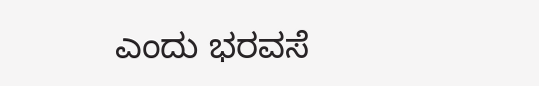ಎಂದು ಭರವಸೆ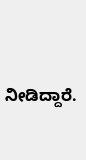ನೀಡಿದ್ದಾರೆ.